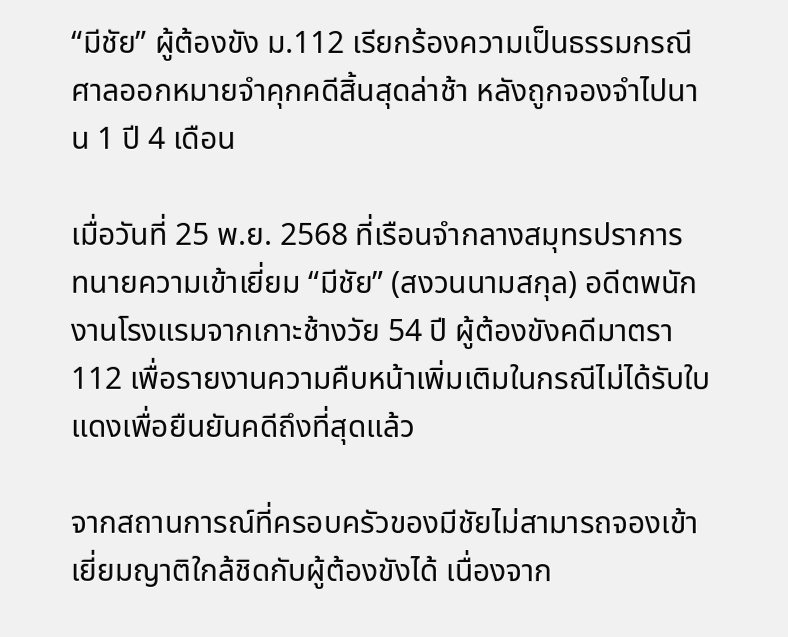“มีชัย” ผู้ต้องขัง ม.112 เรียกร้องความเป็นธรรมกรณีศาลออกหมายจำคุกคดีสิ้นสุดล่าช้า หลังถูกจองจำไปนาน 1 ปี 4 เดือน

เมื่อวันที่ 25 พ.ย. 2568 ที่เรือนจำกลางสมุทรปราการ  ทนายความเข้าเยี่ยม “มีชัย” (สงวนนามสกุล) อดีตพนักงานโรงแรมจากเกาะช้างวัย 54 ปี ผู้ต้องขังคดีมาตรา 112 เพื่อรายงานความคืบหน้าเพิ่มเติมในกรณีไม่ได้รับใบแดงเพื่อยืนยันคดีถึงที่สุดแล้ว

จากสถานการณ์ที่ครอบครัวของมีชัยไม่สามารถจองเข้าเยี่ยมญาติใกล้ชิดกับผู้ต้องขังได้ เนื่องจาก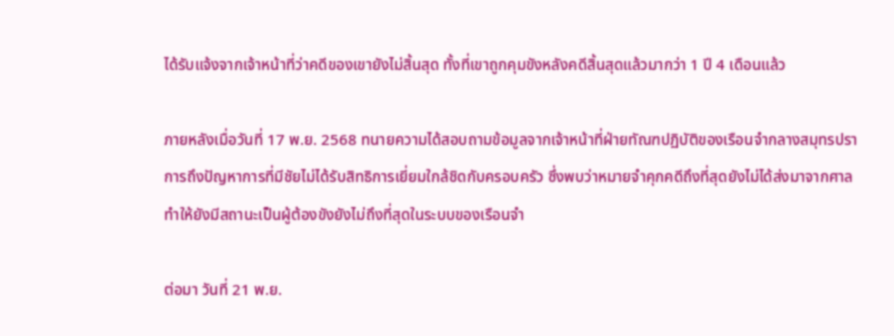ได้รับแจ้งจากเจ้าหน้าที่ว่าคดีของเขายังไม่สิ้นสุด ทั้งที่เขาถูกคุมขังหลังคดีสิ้นสุดแล้วมากว่า 1 ปี 4 เดือนแล้ว

ภายหลังเมื่อวันที่ 17 พ.ย. 2568 ทนายความได้สอบถามข้อมูลจากเจ้าหน้าที่ฝ่ายทัณฑปฏิบัติของเรือนจำกลางสมุทรปราการถึงปัญหาการที่มีชัยไม่ได้รับสิทธิการเยี่ยมใกล้ชิดกับครอบครัว ซึ่งพบว่าหมายจำคุกคดีถึงที่สุดยังไม่ได้ส่งมาจากศาล ทำให้ยังมีสถานะเป็นผู้ต้องขังยังไม่ถึงที่สุดในระบบของเรือนจำ

ต่อมา วันที่ 21 พ.ย.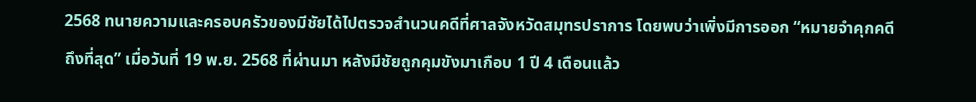2568 ทนายความและครอบครัวของมีชัยได้ไปตรวจสำนวนคดีที่ศาลจังหวัดสมุทรปราการ โดยพบว่าเพิ่งมีการออก “หมายจำคุกคดีถึงที่สุด” เมื่อวันที่ 19 พ.ย. 2568 ที่ผ่านมา หลังมีชัยถูกคุมขังมาเกือบ 1 ปี 4 เดือนแล้ว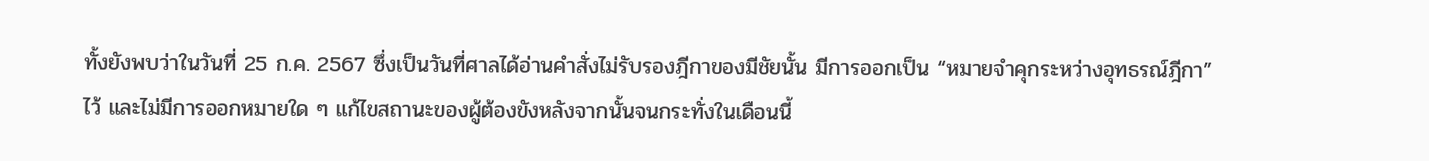ทั้งยังพบว่าในวันที่ 25 ก.ค. 2567 ซึ่งเป็นวันที่ศาลได้อ่านคำสั่งไม่รับรองฎีกาของมีชัยนั้น มีการออกเป็น “หมายจำคุกระหว่างอุทธรณ์ฎีกา” ไว้ และไม่มีการออกหมายใด ๆ แก้ไขสถานะของผู้ต้องขังหลังจากนั้นจนกระทั่งในเดือนนี้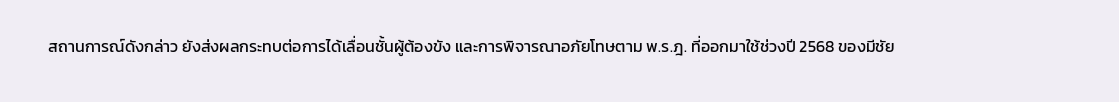สถานการณ์ดังกล่าว ยังส่งผลกระทบต่อการได้เลื่อนชั้นผู้ต้องขัง และการพิจารณาอภัยโทษตาม พ.ร.ฎ. ที่ออกมาใช้ช่วงปี 2568 ของมีชัย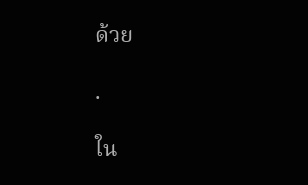ด้วย

.

ใน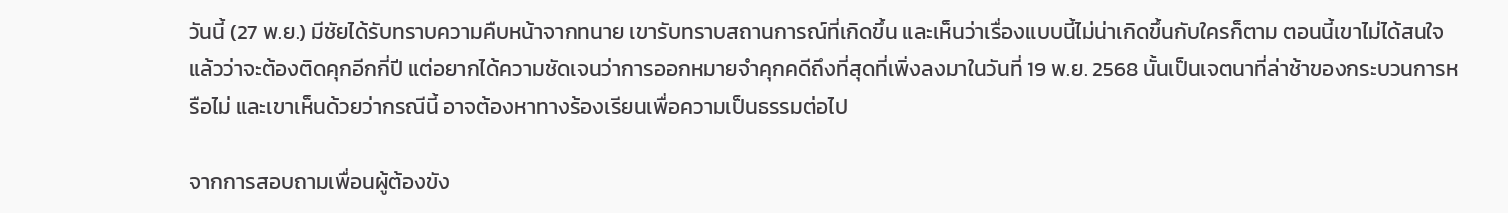วันนี้ (27 พ.ย.) มีชัยได้รับทราบความคืบหน้าจากทนาย เขารับทราบสถานการณ์ที่เกิดขึ้น และเห็นว่าเรื่องแบบนี้ไม่น่าเกิดขึ้นกับใครก็ตาม ตอนนี้เขาไม่ได้สนใจแล้วว่าจะต้องติดคุกอีกกี่ปี แต่อยากได้ความชัดเจนว่าการออกหมายจำคุกคดีถึงที่สุดที่เพิ่งลงมาในวันที่ 19 พ.ย. 2568 นั้นเป็นเจตนาที่ล่าช้าของกระบวนการหรือไม่ และเขาเห็นด้วยว่ากรณีนี้ อาจต้องหาทางร้องเรียนเพื่อความเป็นธรรมต่อไป

จากการสอบถามเพื่อนผู้ต้องขัง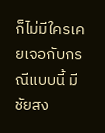ก็ไม่มีใครเคยเจอกับกรณีแบบนี้ มีชัยสง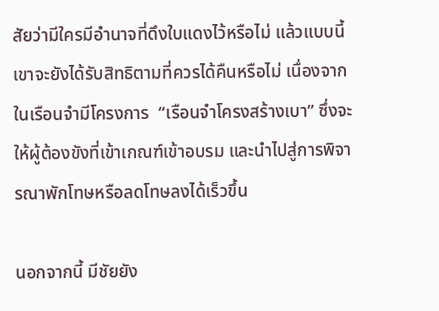สัยว่ามีใครมีอำนาจที่ดึงใบแดงไว้หรือไม่ แล้วแบบนี้เขาจะยังได้รับสิทธิตามที่ควรได้คืนหรือไม่ เนื่องจากในเรือนจำมีโครงการ  “เรือนจำโครงสร้างเบา” ซึ่งจะให้ผู้ต้องขังที่เข้าเกณฑ์เข้าอบรม และนำไปสู่การพิจารณาพักโทษหรือลดโทษลงได้เร็วขึ้น

นอกจากนี้ มีชัยยัง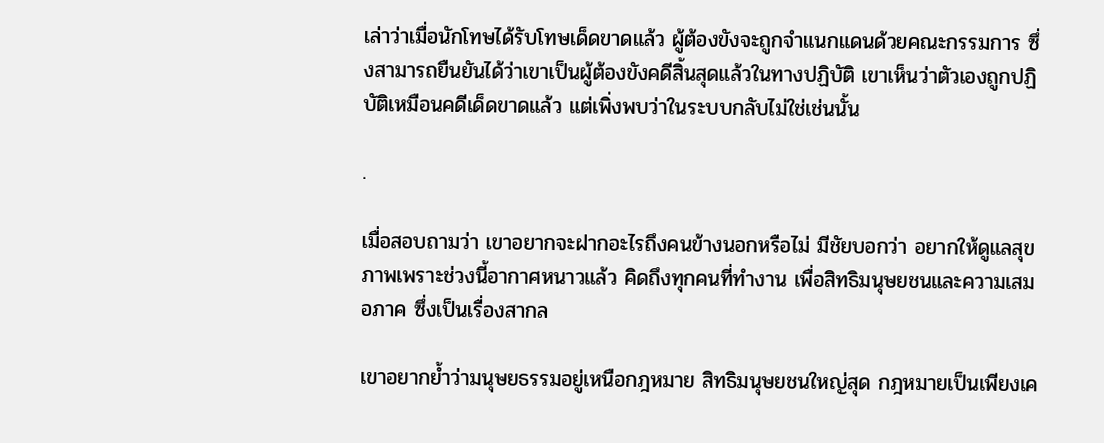เล่าว่าเมื่อนักโทษได้รับโทษเด็ดขาดแล้ว ผู้ต้องขังจะถูกจำแนกแดนด้วยคณะกรรมการ ซึ่งสามารถยืนยันได้ว่าเขาเป็นผู้ต้องขังคดีสิ้นสุดแล้วในทางปฏิบัติ เขาเห็นว่าตัวเองถูกปฏิบัติเหมือนคดีเด็ดขาดแล้ว แต่เพิ่งพบว่าในระบบกลับไม่ใช่เช่นนั้น

.

เมื่อสอบถามว่า เขาอยากจะฝากอะไรถึงคนข้างนอกหรือไม่ มีชัยบอกว่า อยากให้ดูแลสุขภาพเพราะช่วงนี้อากาศหนาวแล้ว คิดถึงทุกคนที่ทำงาน เพื่อสิทธิมนุษยชนและความเสมอภาค ซึ่งเป็นเรื่องสากล

เขาอยากย้ำว่ามนุษยธรรมอยู่เหนือกฎหมาย สิทธิมนุษยชนใหญ่สุด กฎหมายเป็นเพียงเค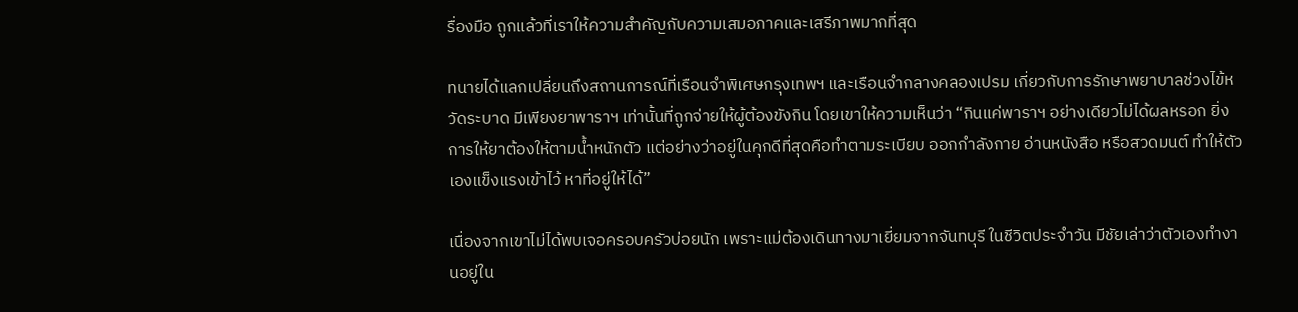รื่องมือ ถูกแล้วที่เราให้ความสำคัญกับความเสมอภาคและเสรีภาพมากที่สุด

ทนายได้แลกเปลี่ยนถึงสถานการณ์ที่เรือนจำพิเศษกรุงเทพฯ และเรือนจำกลางคลองเปรม เกี่ยวกับการรักษาพยาบาลช่วงไข้หวัดระบาด มีเพียงยาพาราฯ เท่านั้นที่ถูกจ่ายให้ผู้ต้องขังกิน โดยเขาให้ความเห็นว่า “กินแค่พาราฯ อย่างเดียวไม่ได้ผลหรอก ยิ่งการให้ยาต้องให้ตามน้ำหนักตัว แต่อย่างว่าอยู่ในคุกดีที่สุดคือทำตามระเบียบ ออกกำลังกาย อ่านหนังสือ หรือสวดมนต์ ทำให้ตัวเองแข็งแรงเข้าไว้ หาที่อยู่ให้ได้”

เนื่องจากเขาไม่ได้พบเจอครอบครัวบ่อยนัก เพราะแม่ต้องเดินทางมาเยี่ยมจากจันทบุรี ในชีวิตประจำวัน มีชัยเล่าว่าตัวเองทำงานอยู่ใน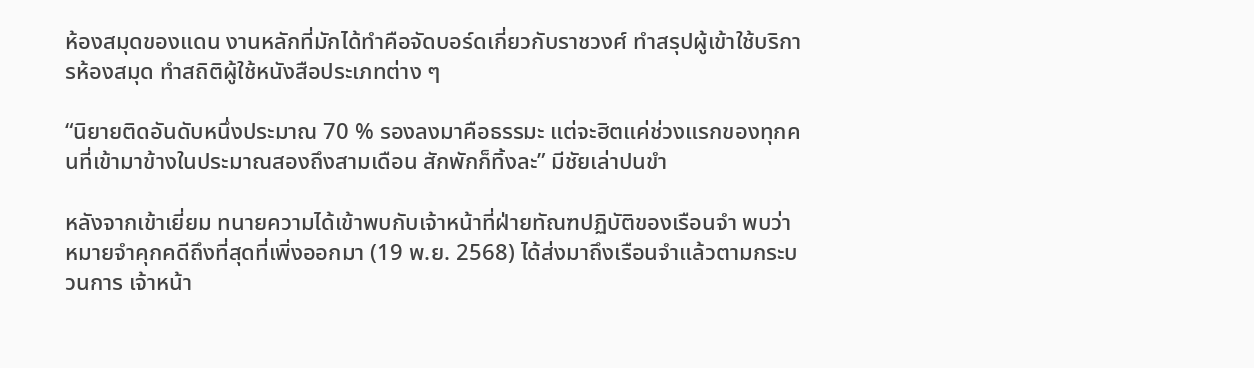ห้องสมุดของแดน งานหลักที่มักได้ทำคือจัดบอร์ดเกี่ยวกับราชวงศ์ ทำสรุปผู้เข้าใช้บริการห้องสมุด ทำสถิติผู้ใช้หนังสือประเภทต่าง ๆ

“นิยายติดอันดับหนึ่งประมาณ 70 % รองลงมาคือธรรมะ แต่จะฮิตแค่ช่วงแรกของทุกคนที่เข้ามาข้างในประมาณสองถึงสามเดือน สักพักก็ทิ้งละ” มีชัยเล่าปนขำ

หลังจากเข้าเยี่ยม ทนายความได้เข้าพบกับเจ้าหน้าที่ฝ่ายทัณฑปฏิบัติของเรือนจำ พบว่าหมายจำคุกคดีถึงที่สุดที่เพิ่งออกมา (19 พ.ย. 2568) ได้ส่งมาถึงเรือนจำแล้วตามกระบวนการ เจ้าหน้า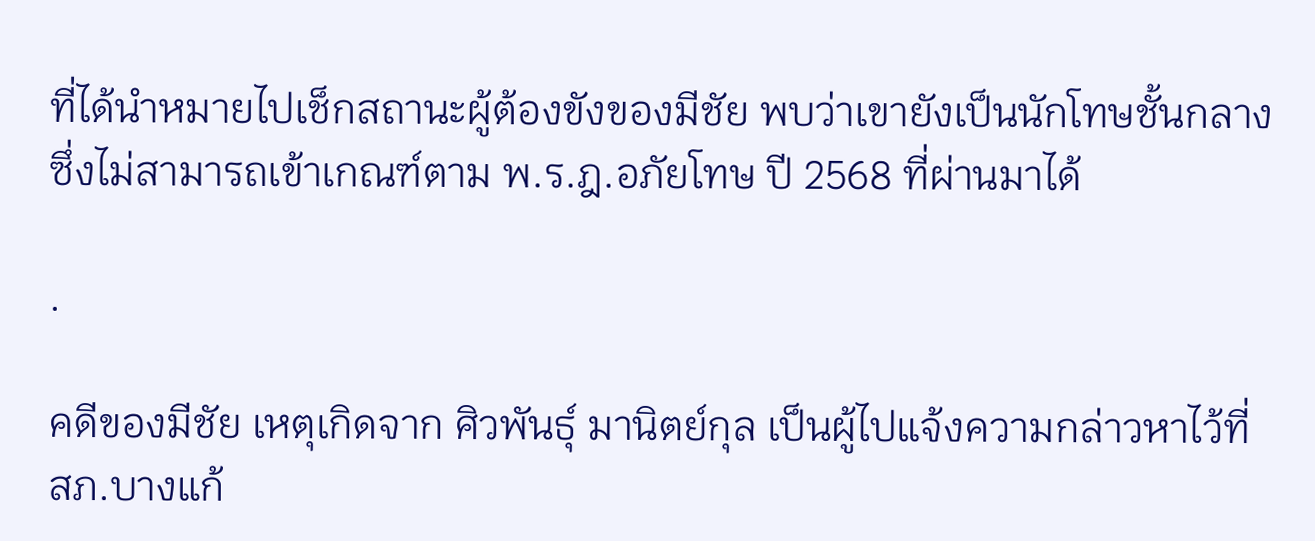ที่ได้นำหมายไปเช็กสถานะผู้ต้องขังของมีชัย พบว่าเขายังเป็นนักโทษชั้นกลาง ซึ่งไม่สามารถเข้าเกณฑ์ตาม พ.ร.ฎ.อภัยโทษ ปี 2568 ที่ผ่านมาได้

.

คดีของมีชัย เหตุเกิดจาก ศิวพันธุ์ มานิตย์กุล เป็นผู้ไปแจ้งความกล่าวหาไว้ที่ สภ.บางแก้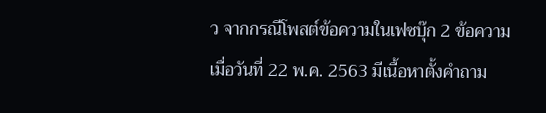ว จากกรณีโพสต์ข้อความในเฟซบุ๊ก 2 ข้อความ เมื่อวันที่ 22 พ.ค. 2563 มีเนื้อหาตั้งคำถาม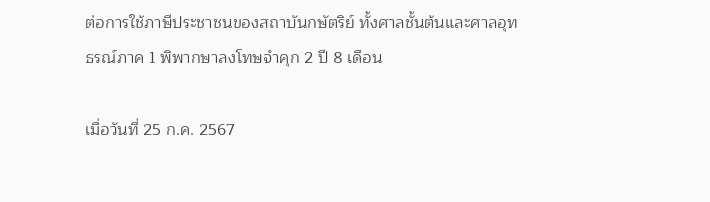ต่อการใช้ภาษีประชาชนของสถาบันกษัตริย์ ทั้งศาลชั้นต้นและศาลอุทธรณ์ภาค 1 พิพากษาลงโทษจำคุก 2 ปี 8 เดือน

เมื่อวันที่ 25 ก.ค. 2567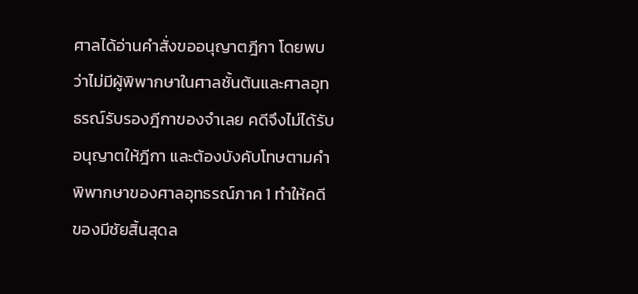ศาลได้อ่านคำสั่งขออนุญาตฎีกา โดยพบว่าไม่มีผู้พิพากษาในศาลชั้นต้นและศาลอุทธรณ์รับรองฎีกาของจำเลย คดีจึงไม่ได้รับอนุญาตให้ฎีกา และต้องบังคับโทษตามคำพิพากษาของศาลอุทธรณ์ภาค 1 ทำให้คดีของมีชัยสิ้นสุดล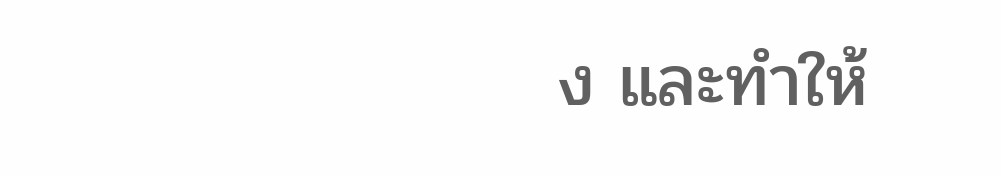ง และทำให้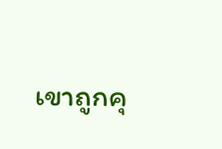เขาถูกคุ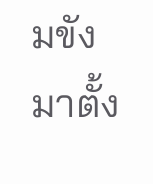มขังมาตั้ง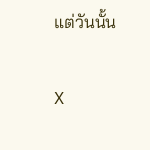แต่วันนั้น

X